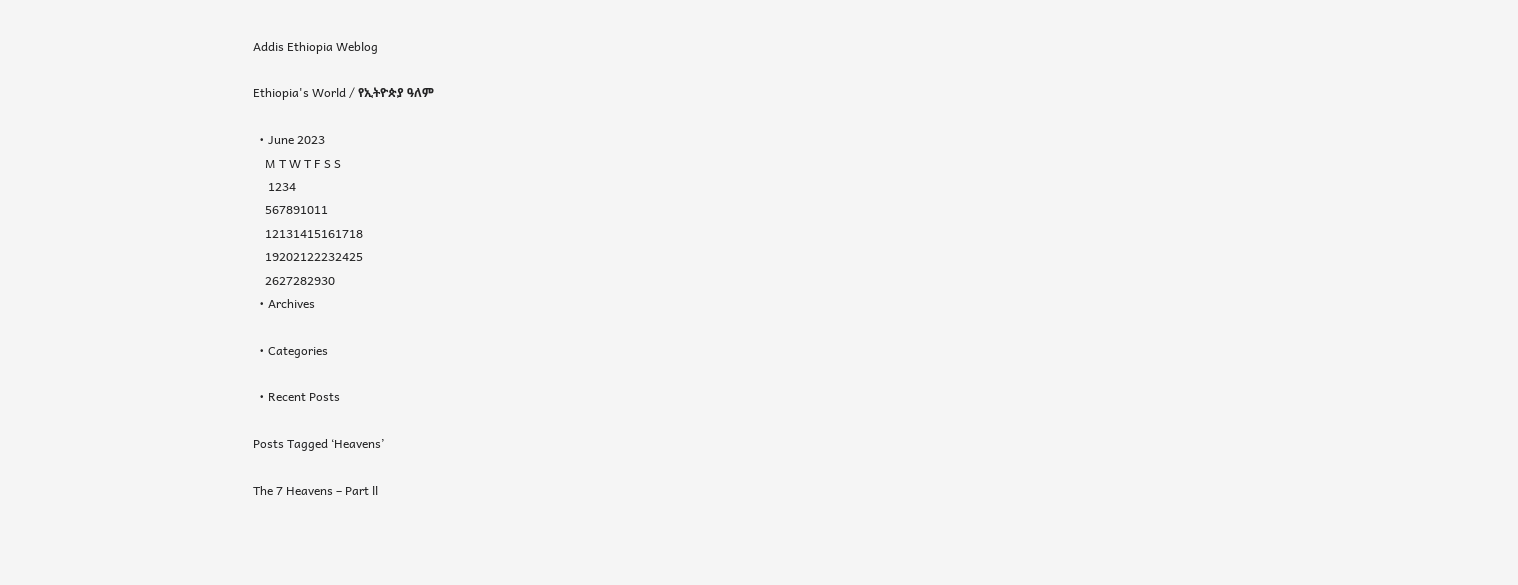Addis Ethiopia Weblog

Ethiopia's World / የኢትዮጵያ ዓለም

  • June 2023
    M T W T F S S
     1234
    567891011
    12131415161718
    19202122232425
    2627282930
  • Archives

  • Categories

  • Recent Posts

Posts Tagged ‘Heavens’

The 7 Heavens – Part ll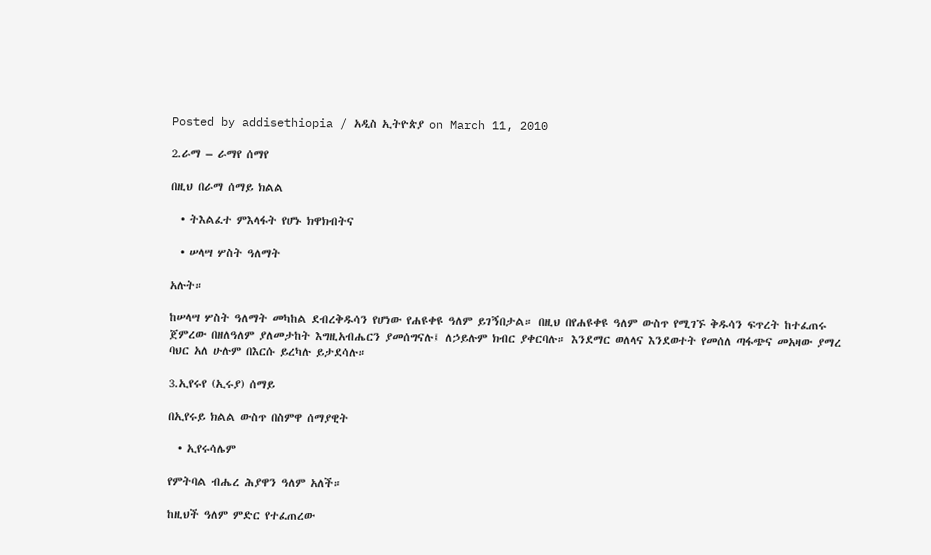Posted by addisethiopia / አዲስ ኢትዮጵያ on March 11, 2010

2.ራማ – ራማየ ሰማየ

በዚህ በራማ ሰማይ ክልል

  • ትእልፈተ ምእላፋት የሆኑ ክዋክብትና

  • ሠላሣ ሦስት ዓለማት

አሉት።

ከሠላሣ ሦስት ዓለማት መካከል ደብረቅዱሳን የሆነው የሐዩቀዩ ዓለም ይገኝበታል። በዚህ በየሐዩቀዩ ዓለም ውስጥ የሚገኙ ቅዱሳን ፍጥረት ከተፈጠሩ ጀምረው በዘለዓለም ያለመታከት እግዚአብሔርን ያመሰግናሉ፤ ለኃይሉም ክብር ያቀርባሉ። እንደማር ወለላና እንደወተት የመሰለ ጣፋጭና መአዛው ያማረ ባህር አለ ሁሉም በእርሱ ይረካሉ ይታደሳሉ።

3.ኢየሩየ (ኢሩያ) ሰማይ

በኢየሩይ ክልል ውስጥ በስምዋ ሰማያዊት

  • ኢየሩሳሌም

የምትባል ብሔረ ሕያዋን ዓለም አለች።

ከዚህች ዓለም ምድር የተፈጠረው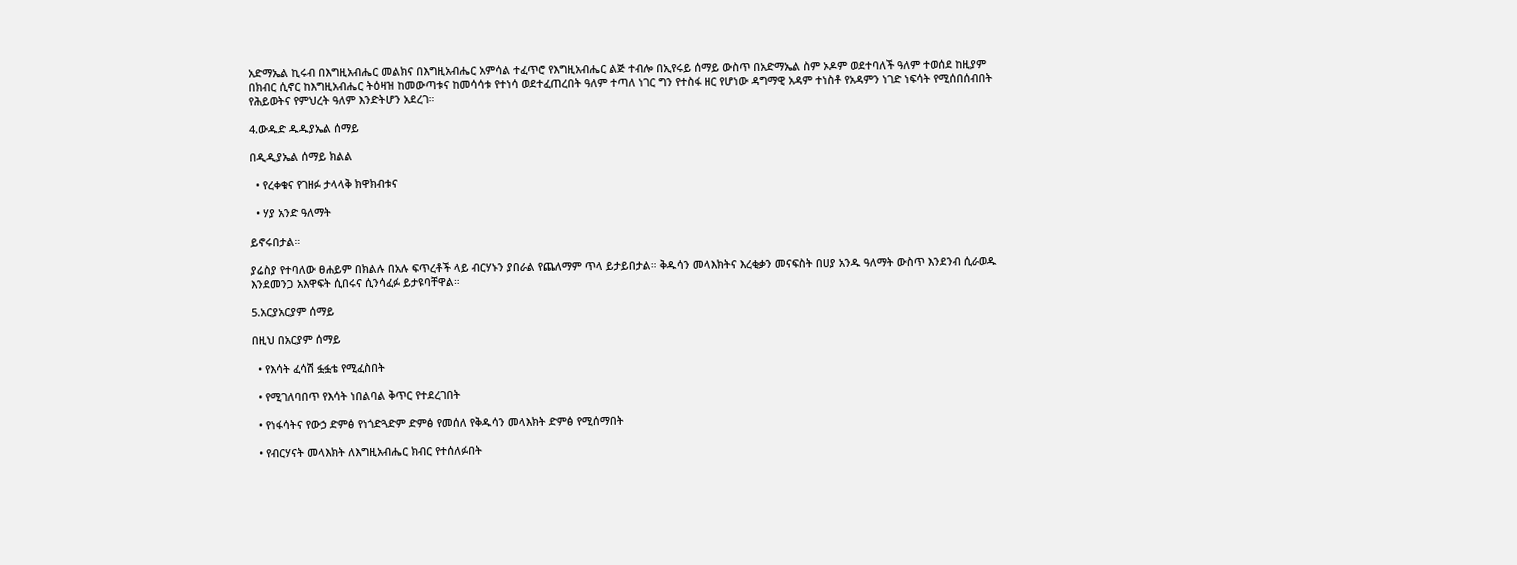አድማኤል ኪሩብ በእግዚአብሔር መልክና በእግዚአብሔር አምሳል ተፈጥሮ የእግዚአብሔር ልጅ ተብሎ በኢየሩይ ሰማይ ውስጥ በአድማኤል ስም ኦዶም ወደተባለች ዓለም ተወሰደ ከዚያም በክብር ሲኖር ከእግዚአብሔር ትዕዛዝ ከመውጣቱና ከመሳሳቱ የተነሳ ወደተፈጠረበት ዓለም ተጣለ ነገር ግን የተስፋ ዘር የሆነው ዳግማዊ አዳም ተነስቶ የአዳምን ነገድ ነፍሳት የሚሰበሰብበት የሕይወትና የምህረት ዓለም እንድትሆን አደረገ።

4.ውዱድ ዱዱያኤል ሰማይ

በዲዲያኤል ሰማይ ክልል

  • የረቀቁና የገዘፉ ታላላቅ ክዋክብቱና

  • ሃያ አንድ ዓለማት

ይኖሩበታል።

ያሬስያ የተባለው ፀሐይም በክልሉ በአሉ ፍጥረቶች ላይ ብርሃኑን ያበራል የጨለማም ጥላ ይታይበታል። ቅዱሳን መላእክትና እረቂቃን መናፍስት በሀያ አንዱ ዓለማት ውስጥ እንደንብ ሲራወዱ እንደመንጋ አእዋፍት ሲበሩና ሲንሳፈፉ ይታዩባቸዋል።

5.አርያአርያም ሰማይ

በዚህ በአርያም ሰማይ

  • የእሳት ፈሳሽ ፏፏቴ የሚፈስበት

  • የሚገለባበጥ የእሳት ነበልባል ቅጥር የተደረገበት

  • የነፋሳትና የውኃ ድምፅ የነጎድጓድም ድምፅ የመሰለ የቅዱሳን መላእክት ድምፅ የሚሰማበት

  • የብርሃናት መላእክት ለእግዚአብሔር ክብር የተሰለፉበት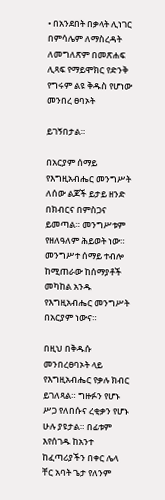• በአንደበት በቃላት ሊነገር በምሳሌም ለማስረዳት ለመግለጽም በመጽሐፍ ሊጻፍ የማይሞክር የድንቅ የግሩም ልዩ ቅዱስ የሆነው መንበረ ፀባኦት

ይገኝበታል።

በአርያም ሰማይ የእግዚአብሔር መንግሥት ለሰው ልጆች ይታይ ዘንድ በክብርና በምስጋና ይመጣል። መንግሥቱም የዘለዓለም ሕይወት ነው። መንግሥተ ሰማይ ተብሎ ከሚጠራው ከሰማያቶች መካከል አንዱ የእግዚአብሔር መንግሥት በአርያም ነውና።

በዚህ በቅዱሱ መንበረፀባኦት ላይ የእግዚአብሔር የቃሉ ክብር ይገለጻል። ግዙፉን የሆኑ ሥጋ የለበሱና ረቂቃን የሆኑ ሁሉ ያዩታል። በፊቱም እየሰገዱ ከአንተ ከፈጣሪያችን በቀር ሌላ ቸር አባት ጌታ የለንም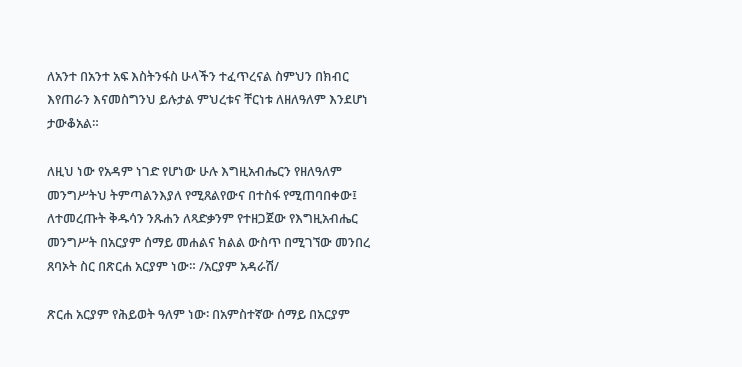ለአንተ በአንተ አፍ እስትንፋስ ሁላችን ተፈጥረናል ስምህን በክብር እየጠራን እናመስግንህ ይሉታል ምህረቱና ቸርነቱ ለዘለዓለም እንደሆነ ታውቆአል።

ለዚህ ነው የአዳም ነገድ የሆነው ሁሉ እግዚአብሔርን የዘለዓለም መንግሥትህ ትምጣልንእያለ የሚጸልየውና በተስፋ የሚጠባበቀው፤ ለተመረጡት ቅዱሳን ንጹሐን ለጻድቃንም የተዘጋጀው የእግዚአብሔር መንግሥት በአርያም ሰማይ መሐልና ክልል ውስጥ በሚገኘው መንበረ ጸባኦት ስር በጽርሐ አርያም ነው። /አርያም አዳራሽ/

ጽርሐ አርያም የሕይወት ዓለም ነው፡ በአምስተኛው ሰማይ በአርያም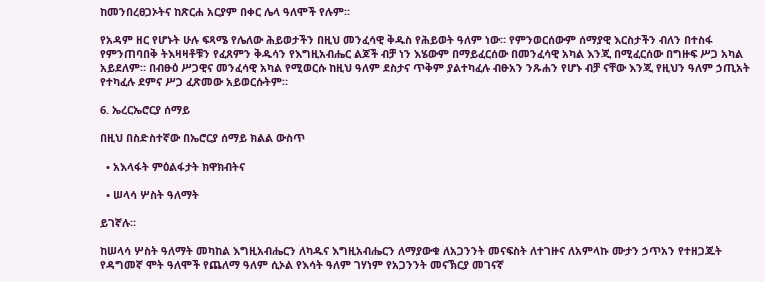ከመንበረፀጋኦትና ከጽርሐ አርያም በቀር ሌላ ዓለሞች የሉም።

የአዳም ዘር የሆኑት ሁሉ ፍጻሜ የሌለው ሕይወታችን በዚህ መንፈሳዊ ቅዱስ የሕይወት ዓለም ነው። የምንወርሰውም ሰማያዊ እርስታችን ብለን በተስፋ የምንጠባበቅ ትእዛዛቶቹን የፈጸምን ቅዱሳን የእግዚአብሔር ልጆች ብቻ ነን እሄውም በማይፈርሰው በመንፈሳዊ አካል እንጂ በሚፈርሰው በግዙፍ ሥጋ አካል አይደለም። በብፁዕ ሥጋዊና መንፈሳዊ አካል የሚወርሱ ከዚህ ዓለም ደስታና ጥቅም ያልተካፈሉ ብፁአን ንጹሐን የሆኑ ብቻ ናቸው እንጂ የዚህን ዓለም ኃጢአት የተካፈሉ ደምና ሥጋ ፈጽመው አይወርሱትም።

6. ኤረርኤሮርያ ሰማይ

በዚህ በስድስተኛው በኤሮርያ ሰማይ ክልል ውስጥ

  • አእላፋት ምዕልፋታት ክዋክብትና

  • ሠላሳ ሦስት ዓለማት

ይገኛሉ።

ከሠላሳ ሦስት ዓለማት መካከል እግዚአብሔርን ለካዱና እግዚአብሔርን ለማያውቁ ለአጋንንት መናፍስት ለተገዙና ለአምላኩ ሙታን ኃጥአን የተዘጋጁት የዳግመኛ ሞት ዓለሞች የጨለማ ዓለም ሲኦል የእሳት ዓለም ገሃነም የአጋንንት መናኽርያ መገናኛ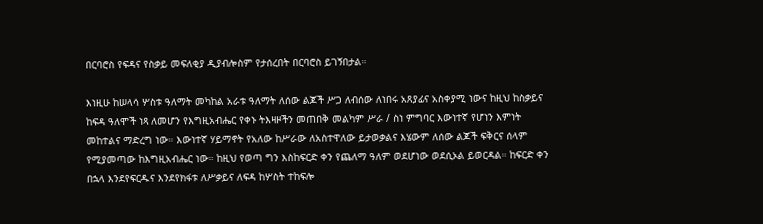በርባሮስ የፍዳና የስቃይ መፍለቂያ ዲያብሎስም የታሰረበት በርባሮስ ይገኝበታል።

እነዚሁ ከሠላሳ ሦስቱ ዓለማት መካከል አራቱ ዓለማት ለሰው ልጆች ሥጋ ለብሰው ለነበሩ አጸያፊና አስቀያሚ ነውና ከዚህ ከስቃይና ከፍዳ ዓለሞች ነጻ ለመሆን የእግዚአብሔር የቀኑ ትእዛዞችን መጠበቅ መልካም ሥራ / ስነ ምግባር እውነተኛ የሆነን እምነት መከተልና ማድረግ ነው። እውነተኛ ሃይማኖት የአለው ከሥራው ለአስተዋለው ይታወቃልና እሄውም ለሰው ልጆች ፍቅርና ሰላም የሚያመጣው ከእግዚአብሔር ነው። ከዚህ የወጣ ግን እስከፍርድ ቀን የጨለማ ዓለም ወደሆነው ወደሲኦል ይወርዳል። ከፍርድ ቀን በኋላ እንደየፍርዱና እንደየክፋቱ ለሥቃይና ለፍዳ ከሦስት ተከፍሎ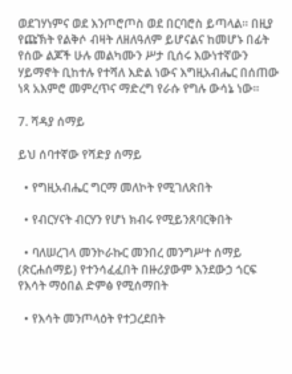ወደገሃነምና ወደ እንጦሮጦስ ወደ በርባሮስ ይጣላል። በዚያ የጩኽት የልቅሶ ብዛት ለዘለዓለም ይሆናልና ከመሆኑ በፊት የሰው ልጆች ሁሉ መልካሙን ሥታ ቢሰሩ እውነተኛውን ሃይማኖት ቢከተሉ የተሻለ እድል ነውና እግዚአብሔር በሰጠው ነጻ አእምሮ መምረጥና ማድረግ የራሱ የግሉ ውሳኔ ነው።

7. ሻዳያ ሰማይ

ይህ ሰባተኛው የሻድያ ሰማይ

  • የግዚአብሔር ግርማ መለኮት የሚገለጽበት

  • የብርሃናት ብርሃን የሆነ ክብሩ የሚይንጸባርቅበት

  • ባለሠረገላ መንኮራኩር መንበረ መንግሥተ ሰማይ (ጽርሐሰማይ) የተንሳፈፈበት በዙሪያውም እንደውኃ ጎርፍ የእሳት ማዕበል ድምፅ የሚሰማበት

  • የእሳት መንጦላዕት የተጋረደበት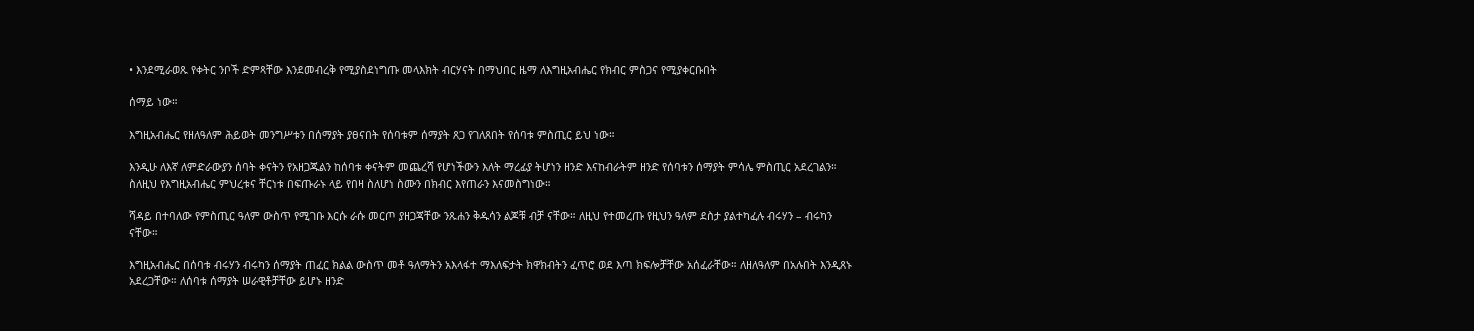• እንደሚራወጹ የቀትር ንቦች ድምጻቸው እንደመብረቅ የሚያስደነግጡ መላእክት ብርሃናት በማህበር ዜማ ለእግዚአብሔር የክብር ምስጋና የሚያቀርቡበት

ሰማይ ነው።

እግዚአብሔር የዘለዓለም ሕይወት መንግሥቱን በሰማያት ያፀናበት የሰባቱም ሰማያት ጸጋ የገለጸበት የሰባቱ ምስጢር ይህ ነው።

እንዲሁ ለእኛ ለምድራውያን ሰባት ቀናትን የአዘጋጁልን ከሰባቱ ቀናትም መጨረሻ የሆነችውን እለት ማረፊያ ትሆነን ዘንድ እናከብራትም ዘንድ የሰባቱን ሰማያት ምሳሌ ምስጢር አደረገልን። ስለዚህ የእግዚአብሔር ምህረቱና ቸርነቱ በፍጡራኑ ላይ የበዛ ስለሆነ ስሙን በክብር እየጠራን እናመስግነው።

ሻዳይ በተባለው የምስጢር ዓለም ውስጥ የሚገቡ እርሱ ራሱ መርጦ ያዘጋጃቸው ንጹሐን ቅዱሳን ልጆቹ ብቻ ናቸው። ለዚህ የተመረጡ የዚህን ዓለም ደስታ ያልተካፈሉ ብሩሃን – ብሩካን ናቸው።

እግዚአብሔር በሰባቱ ብሩሃን ብሩካን ሰማያት ጠፈር ክልል ውስጥ መቶ ዓለማትን አእላፋተ ማእለፍታት ክዋክብትን ፈጥሮ ወደ እጣ ክፍሎቻቸው አሰፈራቸው። ለዘለዓለም በአሉበት እንዲጸኑ አደረጋቸው። ለሰባቱ ሰማያት ሠራዊቶቻቸው ይሆኑ ዘንድ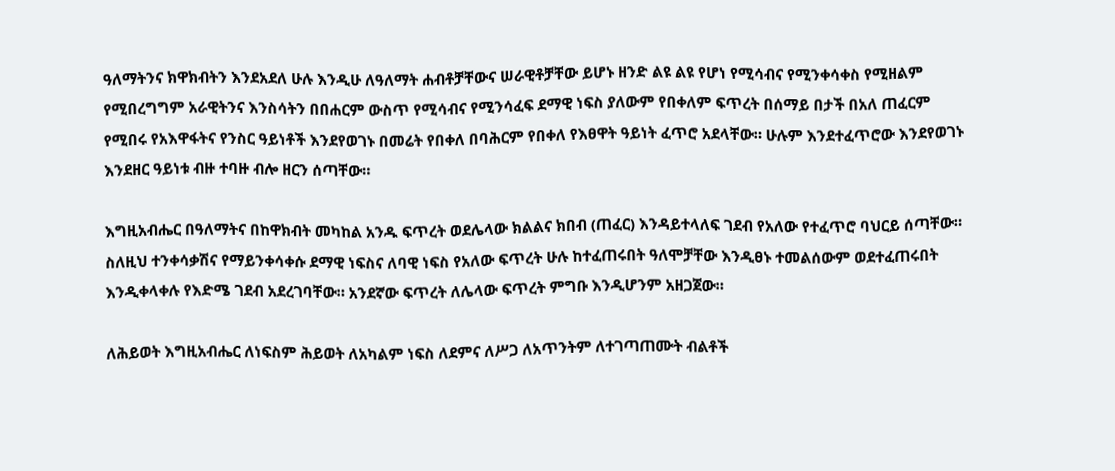ዓለማትንና ክዋክብትን እንደአደለ ሁሉ እንዲሁ ለዓለማት ሐብቶቻቸውና ሠራዊቶቻቸው ይሆኑ ዘንድ ልዩ ልዩ የሆነ የሚሳብና የሚንቀሳቀስ የሚዘልም የሚበረግግም አራዊትንና እንስሳትን በበሐርም ውስጥ የሚሳብና የሚንሳፈፍ ደማዊ ነፍስ ያለውም የበቀለም ፍጥረት በሰማይ በታች በአለ ጠፈርም የሚበሩ የአእዋፋትና የንስር ዓይነቶች እንደየወገኑ በመሬት የበቀለ በባሕርም የበቀለ የእፀዋት ዓይነት ፈጥሮ አደላቸው። ሁሉም እንደተፈጥሮው እንደየወገኑ እንደዘር ዓይነቱ ብዙ ተባዙ ብሎ ዘርን ሰጣቸው።

እግዚአብሔር በዓለማትና በከዋክብት መካከል አንዱ ፍጥረት ወደሌላው ክልልና ክበብ (ጠፈር) እንዳይተላለፍ ገደብ የአለው የተፈጥሮ ባህርይ ሰጣቸው። ስለዚህ ተንቀሳቃሽና የማይንቀሳቀሱ ደማዊ ነፍስና ለባዊ ነፍስ የአለው ፍጥረት ሁሉ ከተፈጠሩበት ዓለሞቻቸው እንዲፀኑ ተመልሰውም ወደተፈጠሩበት እንዲቀላቀሉ የእድሜ ገደብ አደረገባቸው። አንደኛው ፍጥረት ለሌላው ፍጥረት ምግቡ እንዲሆንም አዘጋጀው።

ለሕይወት እግዚአብሔር ለነፍስም ሕይወት ለአካልም ነፍስ ለደምና ለሥጋ ለአጥንትም ለተገጣጠሙት ብልቶች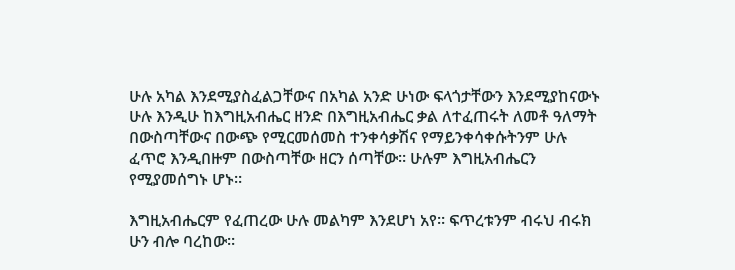ሁሉ አካል እንደሚያስፈልጋቸውና በአካል አንድ ሁነው ፍላጎታቸውን እንደሚያከናውኑ ሁሉ እንዲሁ ከእግዚአብሔር ዘንድ በእግዚአብሔር ቃል ለተፈጠሩት ለመቶ ዓለማት በውስጣቸውና በውጭ የሚርመሰመስ ተንቀሳቃሽና የማይንቀሳቀሱትንም ሁሉ ፈጥሮ እንዲበዙም በውስጣቸው ዘርን ሰጣቸው። ሁሉም እግዚአብሔርን የሚያመሰግኑ ሆኑ።

እግዚአብሔርም የፈጠረው ሁሉ መልካም እንደሆነ አየ። ፍጥረቱንም ብሩህ ብሩክ ሁን ብሎ ባረከው።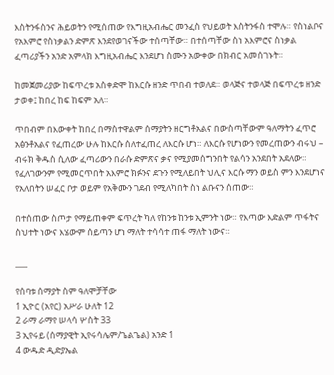እስትንፋስንና ሕይወትን የሚሰጠው የእግዚአብሔር መንፈስ የህይወት እስትንፋስ ተሞሉ። የስነልቦና የአእምሮ የስነቃልን ድምጽ እንደየወገናችው ተሰጣቸው። በተሰጣቸው ስነ አእምሮና ስነቃል ፈጣሪያችን አንድ አምላክ እግዚአብሔር እንደሆነ ስሙን አውቀው በክብር አመሰገኑት።

ከመጀመሪያው ከፍጥረቱ አስቀድሞ ከእርሱ ዘንድ ጥበብ ተወለደ። ወላጅና ተወላጅ በፍጥረቱ ዘንድ ታወቀ፤ ከበረ ከፍ ከፍም አለ።

ጥበብም በእውቀት ከበረ በማስተዋልም ሰማያትን ዘርግቶአልና በውስጣቸውም ዓለማትን ፈጥሮ አፅንቶአልና የፈጠረው ሁሉ ከእርሱ ሰለተፈጠረ ለእርሱ ሆነ። ለእርሱ የሆነውን የመረጠውን ብሩህ – ብሩክ ቅዱስ ሲለው ፈጣሪውን በራሱ ድምጽና ቃና የሚያመሰግንበት የልሳን አንደበት አደለው። የፈለገውንም የሚመርጥበት አእምሮ ክፉንና ደጉን የሚለይበት ህሊና እርሱ ማን ወይስ ምን እንደሆነና የአለበትን ሠፈር ቦታ ወይም የአቅሙን ገደብ የሚለካበት ስነ ልቡናን ሰጠው።

በተሰጠው ስጦታ የማይጠቀም ፍጥረት ካለ የከንቱ ከንቱ ኢምንት ነው። የእጣው እድልም ጥፋትና ስህተት ነውና እሄውም ሰይጣን ሆነ ማለት ተሳሳተ ጠፋ ማለት ነውና።

___

የሰባቱ ሰማያት ስም ዓለሞቻቸው
1 ኢዮር (አየር) አሥራ ሁለት 12
2 ራማ ራማየ ሠላሳ ሦስት 33
3 ኢየሩይ (ሰማያዊት ኢየሩሳሌም/ጌልጌል) አንድ 1
4 ውዱድ ዲድያኤል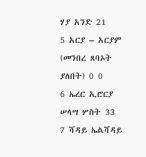ሃያ አንድ 21
5 አርያ – አርያም (መንበረ ጸባኦት ያለበት) 0 0
6 ኤረር ኢሮርያ ሠላሣ ሦስት 33
7 ሻዳይ ኤልሻዳይ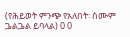(የሕይወት ምንጭ የአለበት፡ ስሙም ጔልጔል ይባላል) 0 0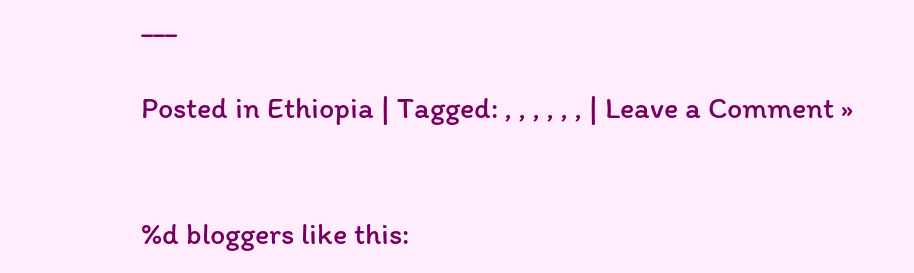___

Posted in Ethiopia | Tagged: , , , , , , | Leave a Comment »


%d bloggers like this: